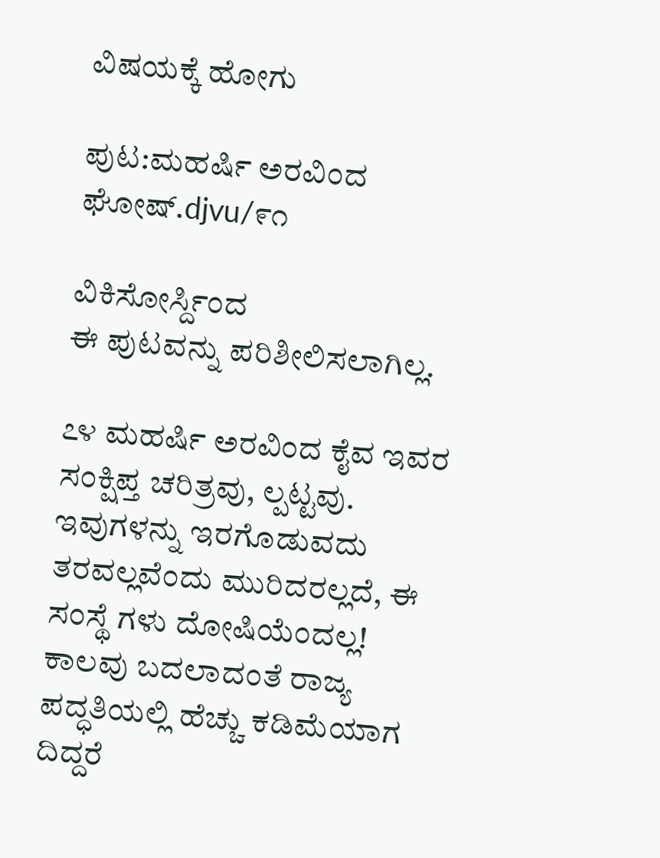ವಿಷಯಕ್ಕೆ ಹೋಗು

ಪುಟ:ಮಹರ್ಷಿ ಅರವಿಂದ ಘೋಷ್.djvu/೯೧

ವಿಕಿಸೋರ್ಸ್ದಿಂದ
ಈ ಪುಟವನ್ನು ಪರಿಶೀಲಿಸಲಾಗಿಲ್ಲ.

೭೪ ಮಹರ್ಷಿ ಅರವಿಂದ ಕೈವ ಇವರ ಸಂಕ್ಷಿಪ್ತ ಚರಿತ್ರವು, ಲ್ಪಟ್ಟವು. ಇವುಗಳನ್ನು ಇರಗೊಡುವದು ತರವಲ್ಲವೆಂದು ಮುರಿದರಲ್ಲದೆ, ಈ ಸಂಸ್ಥೆ ಗಳು ದೋಷಿಯೆಂದಲ್ಲ! ಕಾಲವು ಬದಲಾದಂತೆ ರಾಜ್ಯ ಪದ್ಧತಿಯಲ್ಲಿ ಹೆಚ್ಚು ಕಡಿಮೆಯಾಗ ದಿದ್ದರೆ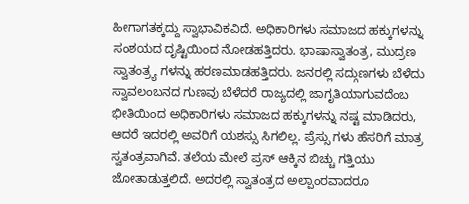ಹೀಗಾಗತಕ್ಕದ್ದು ಸ್ವಾಭಾವಿಕವಿದೆ. ಅಧಿಕಾರಿಗಳು ಸಮಾಜದ ಹಕ್ಕುಗಳನ್ನು ಸಂಶಯದ ದೃಷ್ಟಿಯಿಂದ ನೋಡಹತ್ತಿದರು. ಭಾಷಾಸ್ವಾತಂತ್ರ, ಮುದ್ರಣ ಸ್ವಾತಂತ್ರ್ಯ ಗಳನ್ನು ಹರಣಮಾಡಹತ್ತಿದರು. ಜನರಲ್ಲಿ ಸದ್ಗುಣಗಳು ಬೆಳೆದು ಸ್ವಾವಲಂಬನದ ಗುಣವು ಬೆಳೆದರೆ ರಾಜ್ಯದಲ್ಲಿ ಜಾಗೃತಿಯಾಗುವದೆಂಬ ಭೀತಿಯಿಂದ ಅಧಿಕಾರಿಗಳು ಸಮಾಜದ ಹಕ್ಕುಗಳನ್ನು ನಷ್ಟ ಮಾಡಿದರು, ಆದರೆ ಇದರಲ್ಲಿ ಅವರಿಗೆ ಯಶಸ್ಸು ಸಿಗಲಿಲ್ಲ. ಪ್ರೆಸ್ಸು ಗಳು ಹೆಸರಿಗೆ ಮಾತ್ರ ಸ್ವತಂತ್ರವಾಗಿವೆ. ತಲೆಯ ಮೇಲೆ ಪ್ರಸ್ ಆಕ್ಕಿನ ಬಿಚ್ಚು ಗತ್ತಿಯು ಜೋತಾಡುತ್ತಲಿದೆ. ಅದರಲ್ಲಿ ಸ್ವಾತಂತ್ರದ ಅಲ್ಪಾಂರವಾದರೂ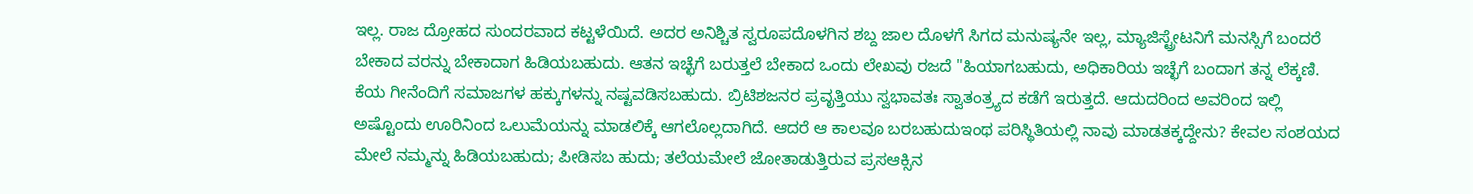ಇಲ್ಲ. ರಾಜ ದ್ರೋಹದ ಸುಂದರವಾದ ಕಟ್ಟಳೆಯಿದೆ. ಅದರ ಅನಿಶ್ಚಿತ ಸ್ವರೂಪದೊಳಗಿನ ಶಬ್ದ ಜಾಲ ದೊಳಗೆ ಸಿಗದ ಮನುಷ್ಯನೇ ಇಲ್ಲ, ಮ್ಯಾಜಿಸ್ಟ್ರೇಟನಿಗೆ ಮನಸ್ಸಿಗೆ ಬಂದರೆ ಬೇಕಾದ ವರನ್ನು ಬೇಕಾದಾಗ ಹಿಡಿಯಬಹುದು. ಆತನ ಇಚ್ಛೆಗೆ ಬರುತ್ತಲೆ ಬೇಕಾದ ಒಂದು ಲೇಖವು ರಜದೆ "ಹಿಯಾಗಬಹುದು, ಅಧಿಕಾರಿಯ ಇಚ್ಛೆಗೆ ಬಂದಾಗ ತನ್ನ ಲೆಕ್ಕಣಿ. ಕೆಯ ಗೀನೆಂದಿಗೆ ಸಮಾಜಗಳ ಹಕ್ಕುಗಳನ್ನು ನಷ್ಟವಡಿಸಬಹುದು. ಬ್ರಿಟಿಶಜನರ ಪ್ರವೃತ್ತಿಯು ಸ್ವಭಾವತಃ ಸ್ವಾತಂತ್ರ್ಯದ ಕಡೆಗೆ ಇರುತ್ತದೆ. ಆದುದರಿಂದ ಅವರಿಂದ ಇಲ್ಲಿ ಅಷ್ಟೊಂದು ಊರಿನಿಂದ ಒಲುಮೆಯನ್ನು ಮಾಡಲಿಕ್ಕೆ ಆಗಲೊಲ್ಲದಾಗಿದೆ. ಆದರೆ ಆ ಕಾಲವೂ ಬರಬಹುದುಇಂಥ ಪರಿಸ್ಥಿತಿಯಲ್ಲಿ ನಾವು ಮಾಡತಕ್ಕದ್ದೇನು? ಕೇವಲ ಸಂಶಯದ ಮೇಲೆ ನಮ್ಮನ್ನು ಹಿಡಿಯಬಹುದು; ಪೀಡಿಸಬ ಹುದು; ತಲೆಯಮೇಲೆ ಜೋತಾಡುತ್ತಿರುವ ಪ್ರಸಆಕ್ಸಿನ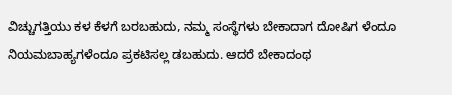ವಿಚ್ಚುಗತ್ತಿಯು ಕಳ ಕೆಳಗೆ ಬರಬಹುದು, ನಮ್ಮ ಸಂಸ್ಥೆಗಳು ಬೇಕಾದಾಗ ದೋಷಿಗ ಳೆಂದೂ ನಿಯಮಬಾಹ್ಯಗಳೆಂದೂ ಪ್ರಕಟಿಸಲ್ಲ ಡಬಹುದು. ಆದರೆ ಬೇಕಾದಂಥ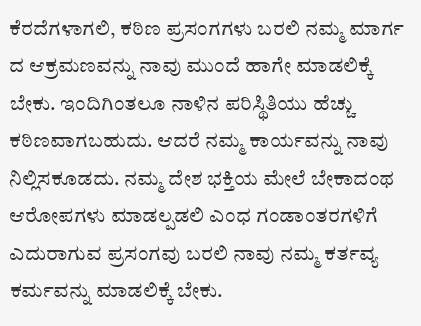ಕೆರದೆಗಳಾಗಲಿ, ಕಠಿಣ ಪ್ರಸಂಗಗಳು ಬರಲಿ ನಮ್ಮ ಮಾರ್ಗ ದ ಆಕ್ರಮಣವನ್ನು ನಾವು ಮುಂದೆ ಹಾಗೇ ಮಾಡಲಿಕ್ಕೆ ಬೇಕು. ಇಂದಿಗಿಂತಲೂ ನಾಳಿನ ಪರಿಸ್ಥಿತಿಯು ಹೆಚ್ಚು ಕಠಿಣವಾಗಬಹುದು. ಆದರೆ ನಮ್ಮ ಕಾರ್ಯವನ್ನು ನಾವು ನಿಲ್ಲಿಸಕೂಡದು. ನಮ್ಮ ದೇಶ ಭಕ್ತಿಯ ಮೇಲೆ ಬೇಕಾದಂಥ ಆರೋಪಗಳು ಮಾಡಲ್ಪಡಲಿ ಎಂಧ ಗಂಡಾಂತರಗಳಿಗೆ ಎದುರಾಗುವ ಪ್ರಸಂಗವು ಬರಲಿ ನಾವು ನಮ್ಮ ಕರ್ತವ್ಯ ಕರ್ಮವನ್ನು ಮಾಡಲಿಕ್ಕೆ ಬೇಕು.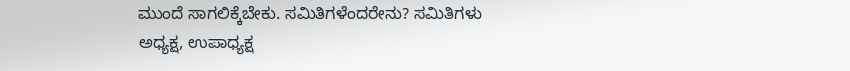ಮುಂದೆ ಸಾಗಲಿಕ್ಕೆಬೇಕು. ಸಮಿತಿಗಳೆಂದರೇನು? ಸಮಿತಿಗಳು ಅಧ್ಯಕ್ಷ, ಉಪಾಧ್ಯಕ್ಷ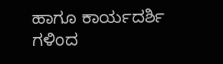ಹಾಗೂ ಕಾರ್ಯದರ್ಶಿ ಗಳಿಂದ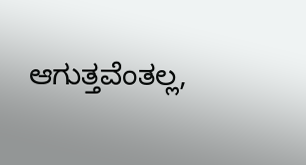ಆಗುತ್ತವೆಂತಲ್ಲ,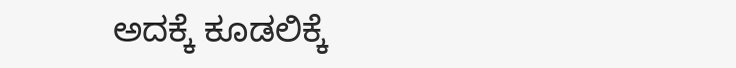ಅದಕ್ಕೆ ಕೂಡಲಿಕ್ಕೆ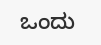ಒಂದು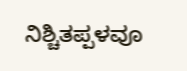ನಿಶ್ಚಿತಪ್ಪಳವೂ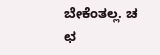ಬೇಕೆಂತಲ್ಲ. ಚ ಛ